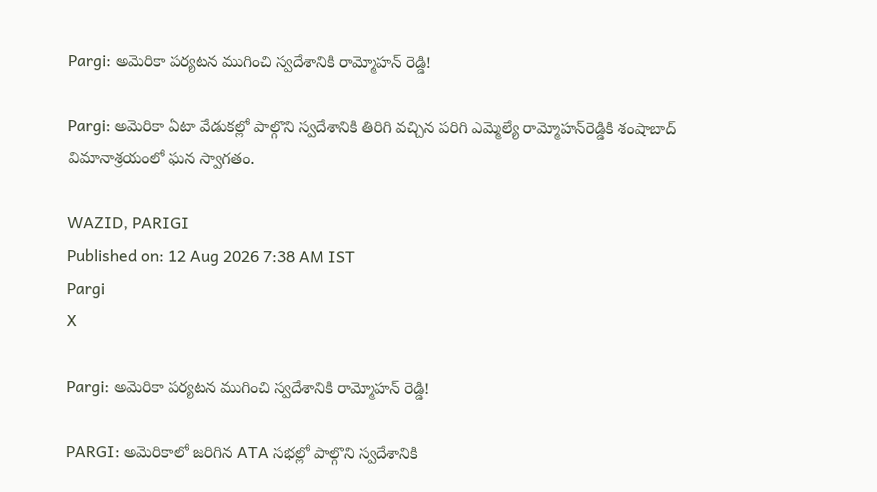Pargi: అమెరికా పర్యటన ముగించి స్వదేశానికి రామ్మోహన్ రెడ్డి!

Pargi: అమెరికా ఏటా వేడుకల్లో పాల్గొని స్వదేశానికి తిరిగి వచ్చిన పరిగి ఎమ్మెల్యే రామ్మోహన్‌రెడ్డికి శంషాబాద్ విమానాశ్రయంలో ఘన స్వాగతం.

WAZID, PARIGI
Published on: 12 Aug 2026 7:38 AM IST
Pargi
X

Pargi: అమెరికా పర్యటన ముగించి స్వదేశానికి రామ్మోహన్ రెడ్డి!

PARGI: అమెరికాలో జరిగిన ATA సభల్లో పాల్గొని స్వదేశానికి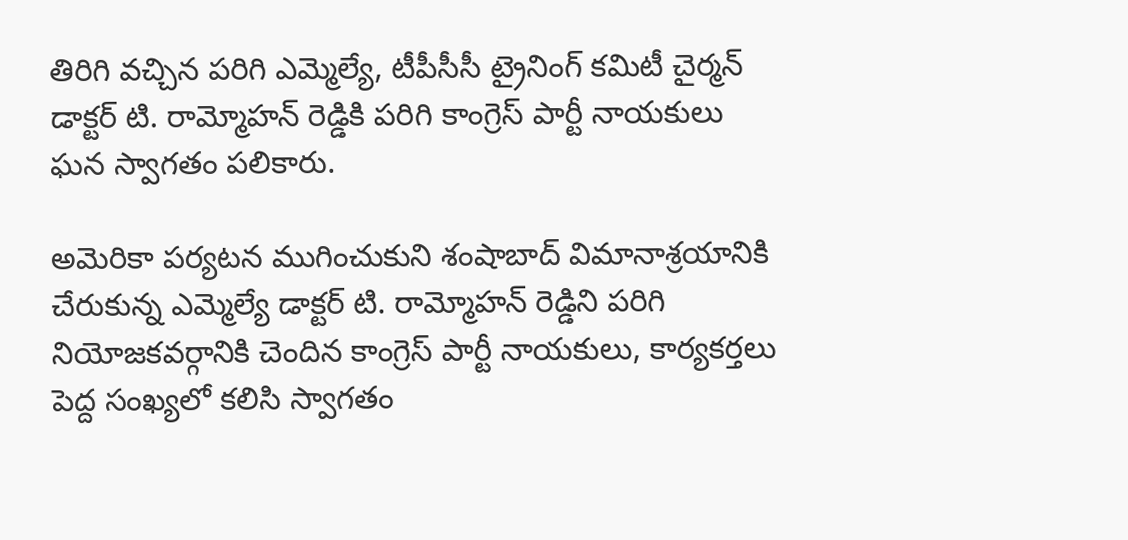తిరిగి వచ్చిన పరిగి ఎమ్మెల్యే, టీపీసీసీ ట్రైనింగ్ కమిటీ చైర్మన్ డాక్టర్ టి. రామ్మోహన్ రెడ్డికి పరిగి కాంగ్రెస్ పార్టీ నాయకులు ఘన స్వాగతం పలికారు.

అమెరికా పర్యటన ముగించుకుని శంషాబాద్ విమానాశ్రయానికి చేరుకున్న ఎమ్మెల్యే డాక్టర్ టి. రామ్మోహన్ రెడ్డిని పరిగి నియోజకవర్గానికి చెందిన కాంగ్రెస్ పార్టీ నాయకులు, కార్యకర్తలు పెద్ద సంఖ్యలో కలిసి స్వాగతం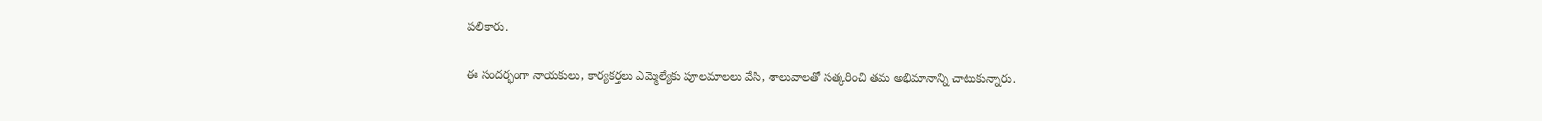పలికారు.

ఈ సందర్భంగా నాయకులు, కార్యకర్తలు ఎమ్మెల్యేకు పూలమాలలు వేసి, శాలువాలతో సత్కరించి తమ అభిమానాన్ని చాటుకున్నారు.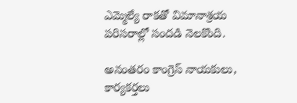ఎమ్మెల్యే రాకతో విమానాశ్రయ పరిసరాల్లో సందడి నెలకొంది.

అనంతరం కాంగ్రెస్ నాయకులు, కార్యకర్తలు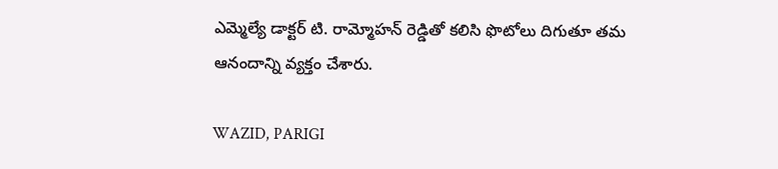ఎమ్మెల్యే డాక్టర్ టి. రామ్మోహన్ రెడ్డితో కలిసి ఫొటోలు దిగుతూ తమ ఆనందాన్ని వ్యక్తం చేశారు.

WAZID, PARIGI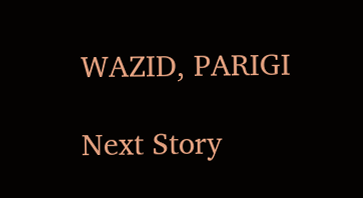WAZID, PARIGI

Next Story